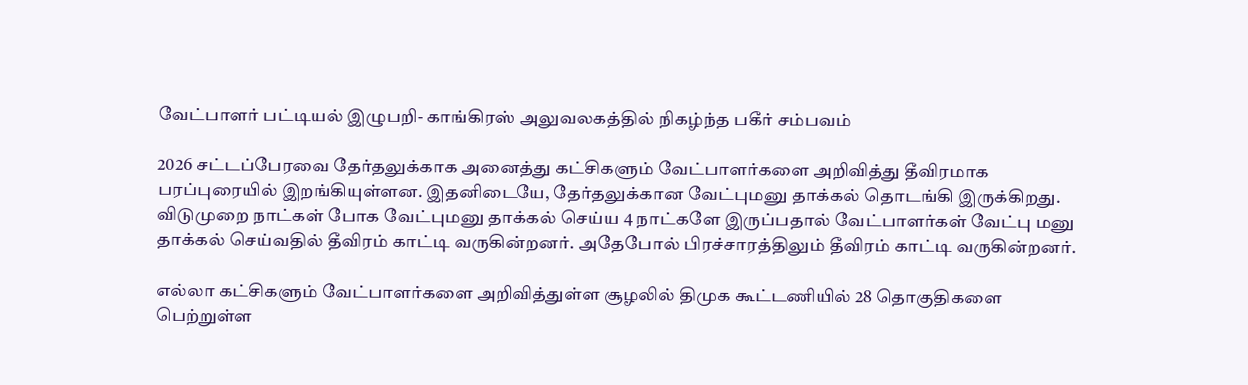வேட்பாளர் பட்டியல் இழுபறி- காங்கிரஸ் அலுவலகத்தில் நிகழ்ந்த பகீர் சம்பவம்

2026 சட்டப்பேரவை தேர்தலுக்காக அனைத்து கட்சிகளும் வேட்பாளர்களை அறிவித்து தீவிரமாக பரப்புரையில் இறங்கியுள்ளன. இதனிடையே, தேர்தலுக்கான வேட்புமனு தாக்கல் தொடங்கி இருக்கிறது. விடுமுறை நாட்கள் போக வேட்புமனு தாக்கல் செய்ய 4 நாட்களே இருப்பதால் வேட்பாளர்கள் வேட்பு மனு தாக்கல் செய்வதில் தீவிரம் காட்டி வருகின்றனர். அதேபோல் பிரச்சாரத்திலும் தீவிரம் காட்டி வருகின்றனர்.

எல்லா கட்சிகளும் வேட்பாளர்களை அறிவித்துள்ள சூழலில் திமுக கூட்டணியில் 28 தொகுதிகளை பெற்றுள்ள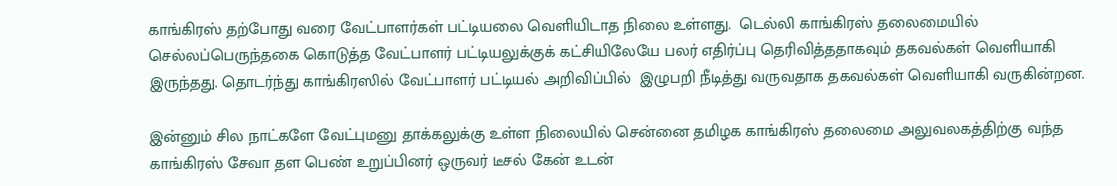காங்கிரஸ் தற்போது வரை வேட்பாளர்கள் பட்டியலை வெளியிடாத நிலை உள்ளது.  டெல்லி காங்கிரஸ் தலைமையில் செல்லப்பெருந்தகை கொடுத்த வேட்பாளர் பட்டியலுக்குக் கட்சியிலேயே பலர் எதிர்ப்பு தெரிவித்ததாகவும் தகவல்கள் வெளியாகி இருந்தது. தொடர்ந்து காங்கிரஸில் வேட்பாளர் பட்டியல் அறிவிப்பில்  இழுபறி நீடித்து வருவதாக தகவல்கள் வெளியாகி வருகின்றன.

இன்னும் சில நாட்களே வேட்புமனு தாக்கலுக்கு உள்ள நிலையில் சென்னை தமிழக காங்கிரஸ் தலைமை அலுவலகத்திற்கு வந்த காங்கிரஸ் சேவா தள பெண் உறுப்பினர் ஒருவர் டீசல் கேன் உடன்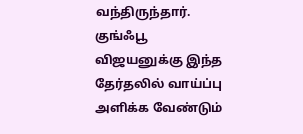வந்திருந்தார். குங்ஃபூ விஜயனுக்கு இந்த தேர்தலில் வாய்ப்பு அளிக்க வேண்டும்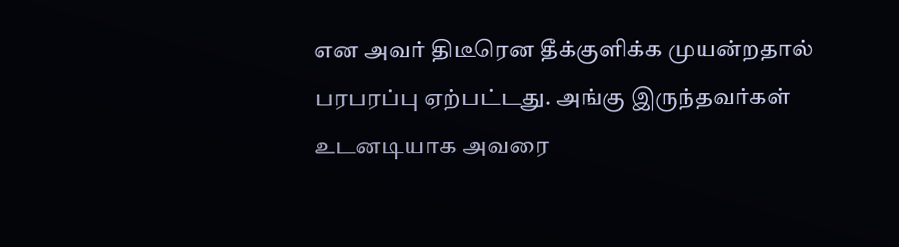என அவர் திடீரென தீக்குளிக்க முயன்றதால் பரபரப்பு ஏற்பட்டது. அங்கு இருந்தவர்கள் உடனடியாக அவரை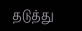தடுத்து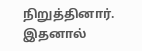நிறுத்தினார். இதனால்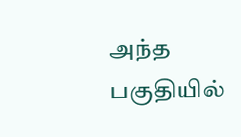அந்த பகுதியில்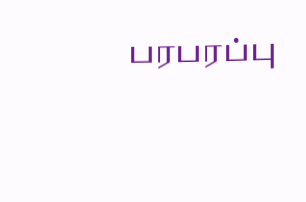பரபரப்பு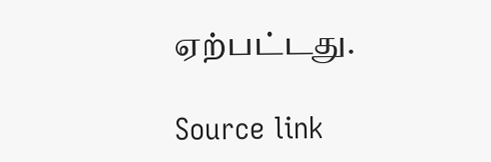ஏற்பட்டது.

Source link